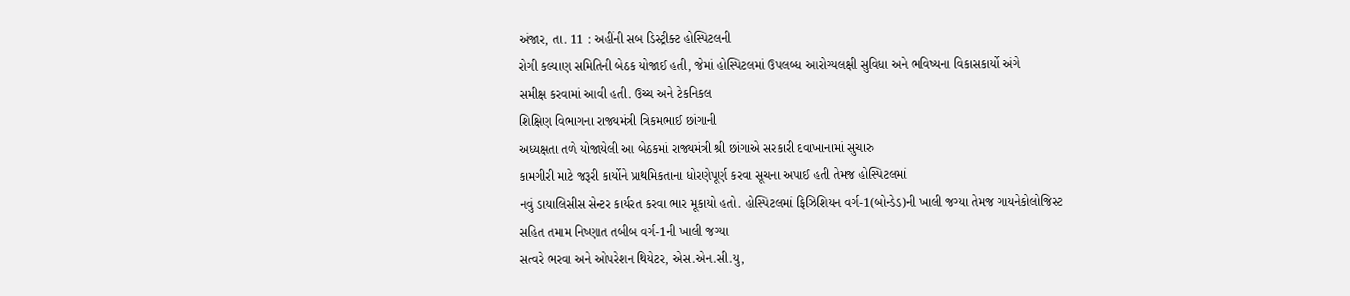અંજાર, તા. 11 : અહીંની સબ ડિસ્ટ્રીક્ટ હોસ્પિટલની
રોગી કલ્યાણ સમિતિની બેઠક યોજાઈ હતી, જેમાં હોસ્પિટલમાં ઉપલબ્ધ આરોગ્યલક્ષી સુવિધા અને ભવિષ્યના વિકાસકાર્યો અંગે
સમીક્ષ કરવામાં આવી હતી. ઉચ્ચ અને ટેકનિકલ
શિક્ષિણ વિભાગના રાજ્યમંત્રી ત્રિકમભાઈ છાંગાની
અધ્યક્ષતા તળે યોજાયેલી આ બેઠકમાં રાજ્યમંત્રી શ્રી છાંગાએ સરકારી દવાખાનામાં સુચારુ
કામગીરી માટે જરૂરી કાર્યોને પ્રાથમિકતાના ધોરણેપૂર્ણ કરવા સૂચના અપાઈ હતી તેમજ હોસ્પિટલમાં
નવું ડાયાલિસીસ સેન્ટર કાર્યરત કરવા ભાર મૂકાયો હતો. હોસ્પિટલમાં ફિઝિશિયન વર્ગ-1(બોન્ડેડ)ની ખાલી જગ્યા તેમજ ગાયનેકોલોજિસ્ટ
સહિત તમામ નિષ્ણાત તબીબ વર્ગ-1ની ખાલી જગ્યા
સત્વરે ભરવા અને ઓપરેશન થિયેટર, એસ.એન.સી.યુ,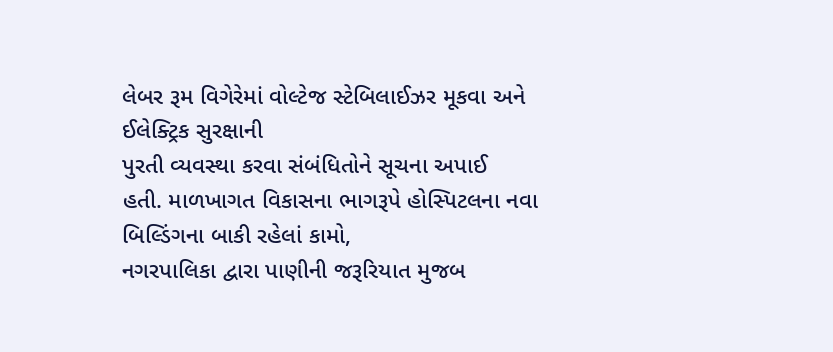લેબર રૂમ વિગેરેમાં વોલ્ટેજ સ્ટેબિલાઈઝર મૂકવા અને ઈલેક્ટ્રિક સુરક્ષાની
પુરતી વ્યવસ્થા કરવા સંબંધિતોને સૂચના અપાઈ
હતી. માળખાગત વિકાસના ભાગરૂપે હોસ્પિટલના નવા બિલ્ડિંગના બાકી રહેલાં કામો,
નગરપાલિકા દ્વારા પાણીની જરૂરિયાત મુજબ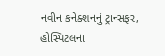નવીન કનેક્શનનું ટ્રાન્સફર,
હોસ્પિટલના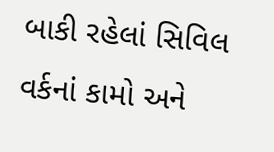બાકી રહેલાં સિવિલ વર્કનાં કામો અને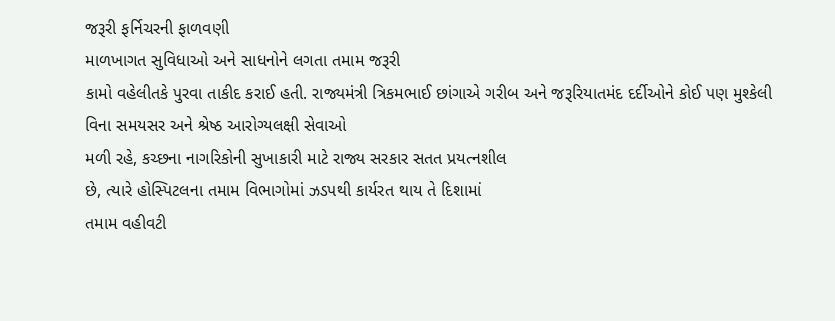જરૂરી ફર્નિચરની ફાળવણી
માળખાગત સુવિધાઓ અને સાધનોને લગતા તમામ જરૂરી
કામો વહેલીતકે પુરવા તાકીદ કરાઈ હતી. રાજ્યમંત્રી ત્રિકમભાઈ છાંગાએ ગરીબ અને જરૂરિયાતમંદ દર્દીઓને કોઈ પણ મુશ્કેલી
વિના સમયસર અને શ્રેષ્ઠ આરોગ્યલક્ષી સેવાઓ
મળી રહે, કચ્છના નાગરિકોની સુખાકારી માટે રાજ્ય સરકાર સતત પ્રયત્નશીલ
છે, ત્યારે હોસ્પિટલના તમામ વિભાગોમાં ઝડપથી કાર્યરત થાય તે દિશામાં
તમામ વહીવટી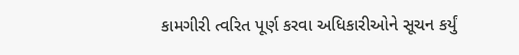કામગીરી ત્વરિત પૂર્ણ કરવા અધિકારીઓને સૂચન કર્યું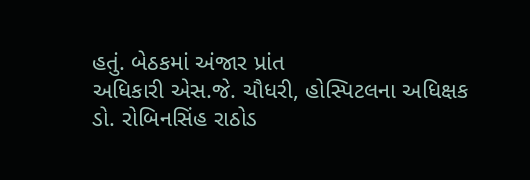હતું. બેઠકમાં અંજાર પ્રાંત
અધિકારી એસ.જે. ચૌધરી, હોસ્પિટલના અધિક્ષક ડો. રોબિનસિંહ રાઠોડ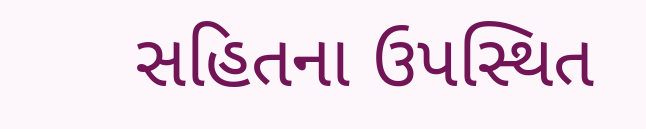સહિતના ઉપસ્થિત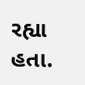રહ્યા હતા.